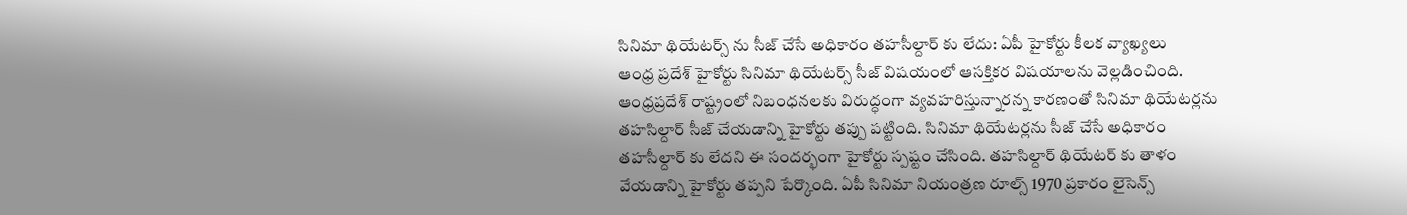సినిమా థియేటర్స్ ను సీజ్ చేసే అధికారం తహసీల్దార్ కు లేదు: ఏపీ హైకోర్టు కీలక వ్యాఖ్యలు
ఆంధ్ర ప్రదేశ్ హైకోర్టు సినిమా థియేటర్స్ సీజ్ విషయంలో ఆసక్తికర విషయాలను వెల్లడించింది. ఆంధ్రప్రదేశ్ రాష్ట్రంలో నిబంధనలకు విరుద్ధంగా వ్యవహరిస్తున్నారన్న కారణంతో సినిమా థియేటర్లను తహసిల్దార్ సీజ్ చేయడాన్ని హైకోర్టు తప్పు పట్టింది. సినిమా థియేటర్లను సీజ్ చేసే అధికారం తహసీల్దార్ కు లేదని ఈ సందర్భంగా హైకోర్టు స్పష్టం చేసింది. తహసిల్దార్ థియేటర్ కు తాళం వేయడాన్ని హైకోర్టు తప్పని పేర్కొంది. ఏపీ సినిమా నియంత్రణ రూల్స్ 1970 ప్రకారం లైసెన్స్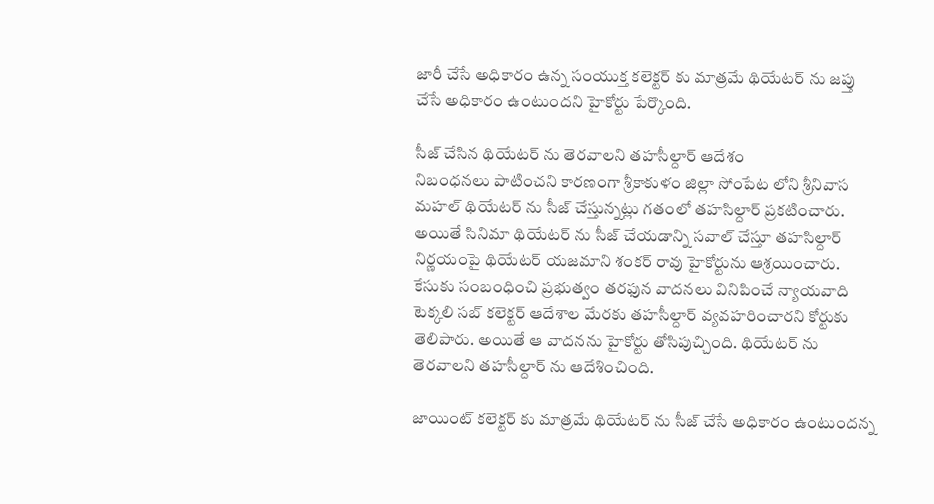జారీ చేసే అధికారం ఉన్న సంయుక్త కలెక్టర్ కు మాత్రమే థియేటర్ ను జప్తు చేసే అధికారం ఉంటుందని హైకోర్టు పేర్కొంది.

సీజ్ చేసిన థియేటర్ ను తెరవాలని తహసీల్దార్ ఆదేశం
నిబంధనలు పాటించని కారణంగా శ్రీకాకుళం జిల్లా సోంపేట లోని శ్రీనివాస మహల్ థియేటర్ ను సీజ్ చేస్తున్నట్లు గతంలో తహసిల్దార్ ప్రకటించారు. అయితే సినిమా థియేటర్ ను సీజ్ చేయడాన్ని సవాల్ చేస్తూ తహసిల్దార్ నిర్ణయంపై థియేటర్ యజమాని శంకర్ రావు హైకోర్టును ఆశ్రయించారు. కేసుకు సంబంధించి ప్రభుత్వం తరఫున వాదనలు వినిపించే న్యాయవాది టెక్కలి సబ్ కలెక్టర్ ఆదేశాల మేరకు తహసీల్దార్ వ్యవహరించారని కోర్టుకు తెలిపారు. అయితే ఆ వాదనను హైకోర్టు తోసిపుచ్చింది. థియేటర్ ను తెరవాలని తహసీల్దార్ ను ఆదేశించింది.

జాయింట్ కలెక్టర్ కు మాత్రమే థియేటర్ ను సీజ్ చేసే అధికారం ఉంటుందన్న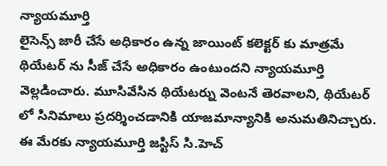న్యాయమూర్తి
లైసెన్స్ జారీ చేసే అధికారం ఉన్న జాయింట్ కలెక్టర్ కు మాత్రమే థియేటర్ ను సీజ్ చేసే అధికారం ఉంటుందని న్యాయమూర్తి వెల్లడించారు. మూసివేసిన థియేటర్ను వెంటనే తెరవాలని, థియేటర్ లో సినిమాలు ప్రదర్శించడానికి యాజమాన్యానికి అనుమతినిచ్చారు. ఈ మేరకు న్యాయమూర్తి జస్టిస్ సి.హెచ్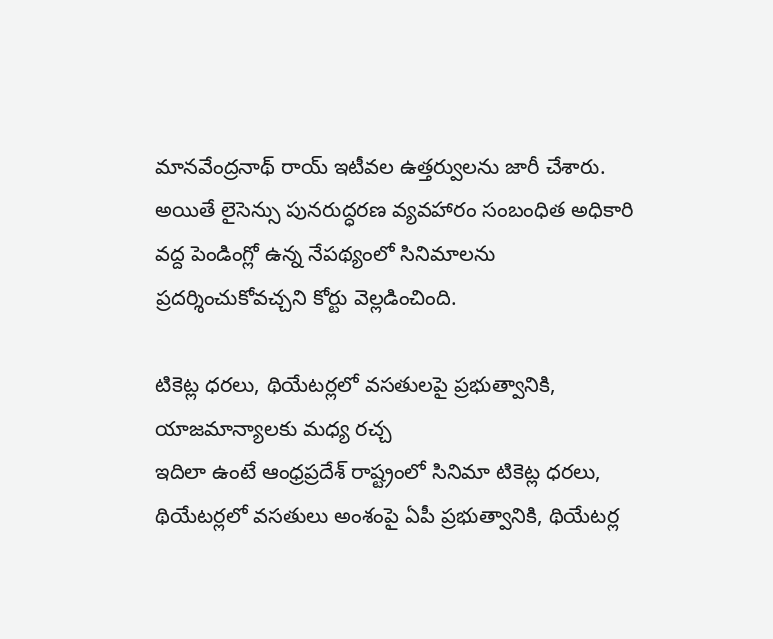మానవేంద్రనాథ్ రాయ్ ఇటీవల ఉత్తర్వులను జారీ చేశారు. అయితే లైసెన్సు పునరుద్ధరణ వ్యవహారం సంబంధిత అధికారి వద్ద పెండింగ్లో ఉన్న నేపథ్యంలో సినిమాలను ప్రదర్శించుకోవచ్చని కోర్టు వెల్లడించింది.

టికెట్ల ధరలు, థియేటర్లలో వసతులపై ప్రభుత్వానికి, యాజమాన్యాలకు మధ్య రచ్చ
ఇదిలా ఉంటే ఆంధ్రప్రదేశ్ రాష్ట్రంలో సినిమా టికెట్ల ధరలు, థియేటర్లలో వసతులు అంశంపై ఏపీ ప్రభుత్వానికి, థియేటర్ల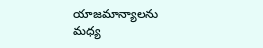యాజమాన్యాలను మధ్య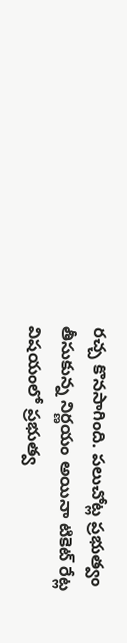రచ్చ కొనసాగింది. పలుచోట్ల ప్రభుత్వం తీసుకున్న నిర్ణయం అయినా టికెట్ రేట్ల విషయంలో ప్రభుత్వ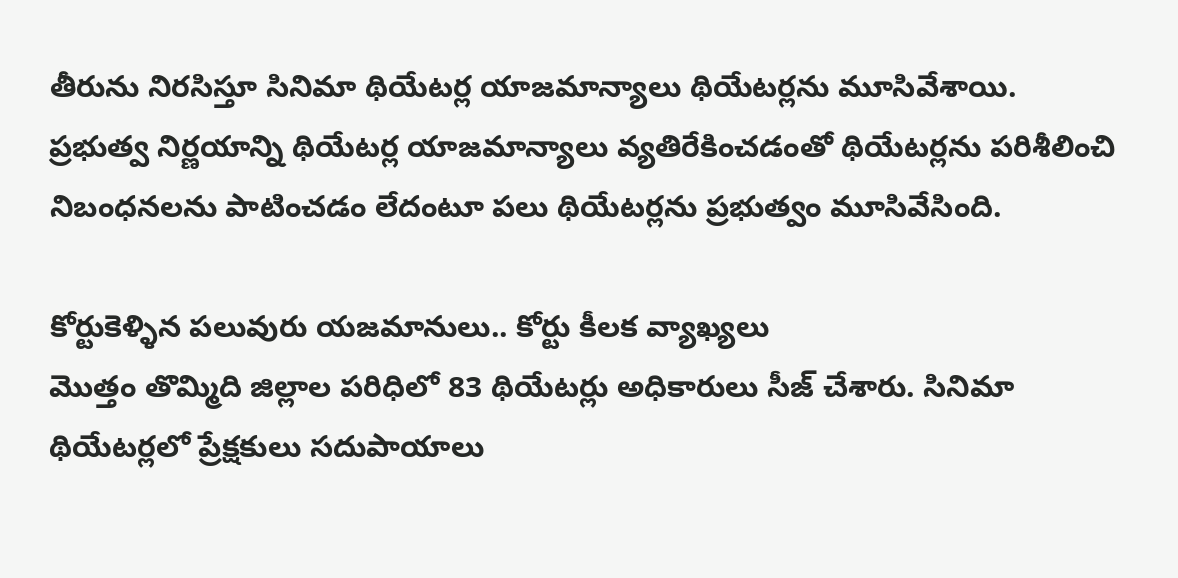తీరును నిరసిస్తూ సినిమా థియేటర్ల యాజమాన్యాలు థియేటర్లను మూసివేశాయి.
ప్రభుత్వ నిర్ణయాన్ని థియేటర్ల యాజమాన్యాలు వ్యతిరేకించడంతో థియేటర్లను పరిశీలించి నిబంధనలను పాటించడం లేదంటూ పలు థియేటర్లను ప్రభుత్వం మూసివేసింది.

కోర్టుకెళ్ళిన పలువురు యజమానులు.. కోర్టు కీలక వ్యాఖ్యలు
మొత్తం తొమ్మిది జిల్లాల పరిధిలో 83 థియేటర్లు అధికారులు సీజ్ చేశారు. సినిమా థియేటర్లలో ప్రేక్షకులు సదుపాయాలు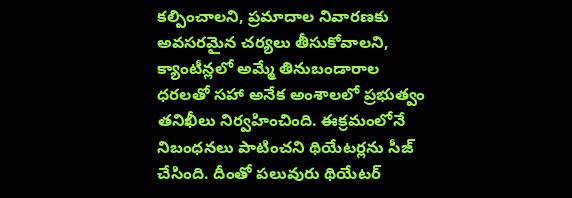కల్పించాలని, ప్రమాదాల నివారణకు అవసరమైన చర్యలు తీసుకోవాలని, క్యాంటీన్లలో అమ్మే తినుబండారాల ధరలతో సహా అనేక అంశాలలో ప్రభుత్వం తనిఖీలు నిర్వహించింది. ఈక్రమంలోనే నిబంధనలు పాటించని థియేటర్లను సీజ్ చేసింది. దీంతో పలువురు థియేటర్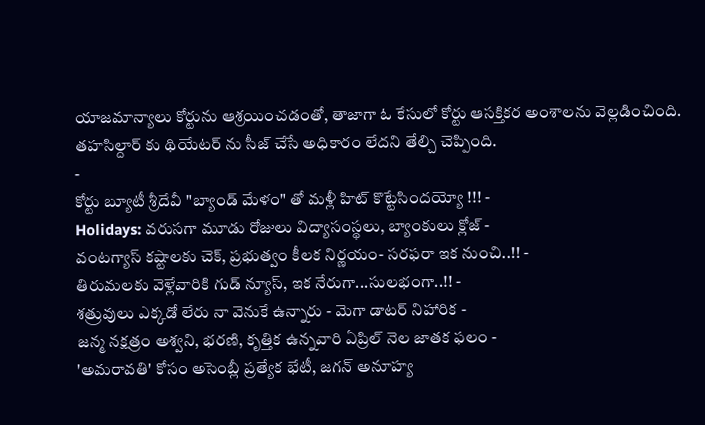యాజమాన్యాలు కోర్టును ఆశ్రయించడంతో, తాజాగా ఓ కేసులో కోర్టు ఆసక్తికర అంశాలను వెల్లడించింది. తహసిల్దార్ కు థియేటర్ ను సీజ్ చేసే అధికారం లేదని తేల్చి చెప్పింది.
-
కోర్టు బ్యూటీ శ్రీదేవీ "బ్యాండ్ మేళం" తో మళ్లీ హిట్ కొట్టేసిందయ్యో !!! -
Holidays: వరుసగా మూడు రోజులు విద్యాసంస్థలు, బ్యాంకులు క్లోజ్ -
వంటగ్యాస్ కష్టాలకు చెక్, ప్రభుత్వం కీలక నిర్ణయం- సరఫరా ఇక నుంచి..!! -
తిరుమలకు వెళ్లేవారికి గుడ్ న్యూస్, ఇక నేరుగా...సులభంగా..!! -
శత్రువులు ఎక్కడో లేరు నా వెనుకే ఉన్నారు - మెగా డాటర్ నిహారిక -
జన్మ నక్షత్రం అశ్వని, భరణి, కృత్తిక ఉన్నవారి ఏప్రిల్ నెల జాతక ఫలం -
'అమరావతి' కోసం అసెంబ్లీ ప్రత్యేక భేటీ, జగన్ అనూహ్య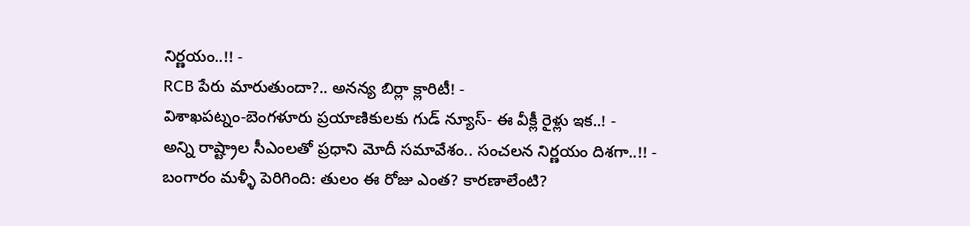నిర్ణయం..!! -
RCB పేరు మారుతుందా?.. అనన్య బిర్లా క్లారిటీ! -
విశాఖపట్నం-బెంగళూరు ప్రయాణికులకు గుడ్ న్యూస్- ఈ వీక్లీ రైళ్లు ఇక..! -
అన్ని రాష్ట్రాల సీఎంలతో ప్రధాని మోదీ సమావేశం.. సంచలన నిర్ణయం దిశగా..!! -
బంగారం మళ్ళీ పెరిగింది: తులం ఈ రోజు ఎంత? కారణాలేంటి?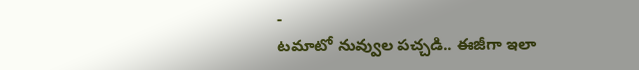-
టమాటో నువ్వుల పచ్చడి.. ఈజీగా ఇలా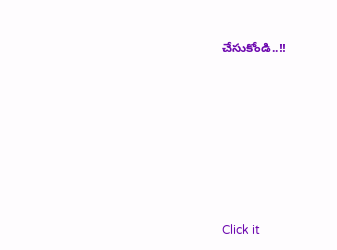చేసుకోండి..!!












Click it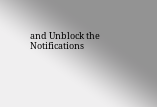and Unblock the Notifications